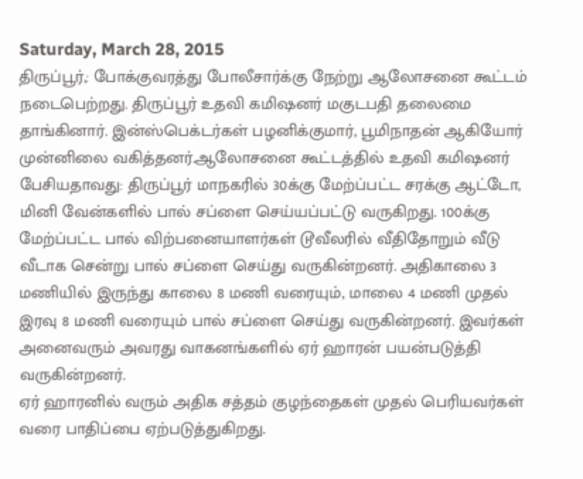Saturday, March 28, 2015
திருப்பூர்,: போக்குவரத்து போலீசார்க்கு நேற்று ஆலோசனை கூட்டம் நடைபெற்றது. திருப்பூர் உதவி கமிஷனர் மகுடபதி தலைமை தாங்கினார். இன்ஸ்பெக்டர்கள் பழனிக்குமார், பூமிநாதன் ஆகியோர் முன்னிலை வகித்தனர்.ஆலோசனை கூட்டத்தில் உதவி கமிஷனர் பேசியதாவது: திருப்பூர் மாநகரில் 30க்கு மேற்ப்பட்ட சரக்கு ஆட்டோ, மினி வேன்களில் பால் சப்ளை செய்யப்பட்டு வருகிறது. 100க்கு மேற்ப்பட்ட பால் விற்பனையாளர்கள் டூவீலரில் வீதிதோறும் வீடு வீடாக சென்று பால் சப்ளை செய்து வருகின்றனர். அதிகாலை 3 மணியில் இருந்து காலை 8 மணி வரையும், மாலை 4 மணி முதல் இரவு 8 மணி வரையும் பால் சப்ளை செய்து வருகின்றனர். இவர்கள் அனைவரும் அவரது வாகனங்களில் ஏர் ஹாரன் பயன்படுத்தி வருகின்றனர்.
ஏர் ஹாரனில் வரும் அதிக சத்தம் குழந்தைகள் முதல் பெரியவர்கள் வரை பாதிப்பை ஏற்படுத்துகிறது.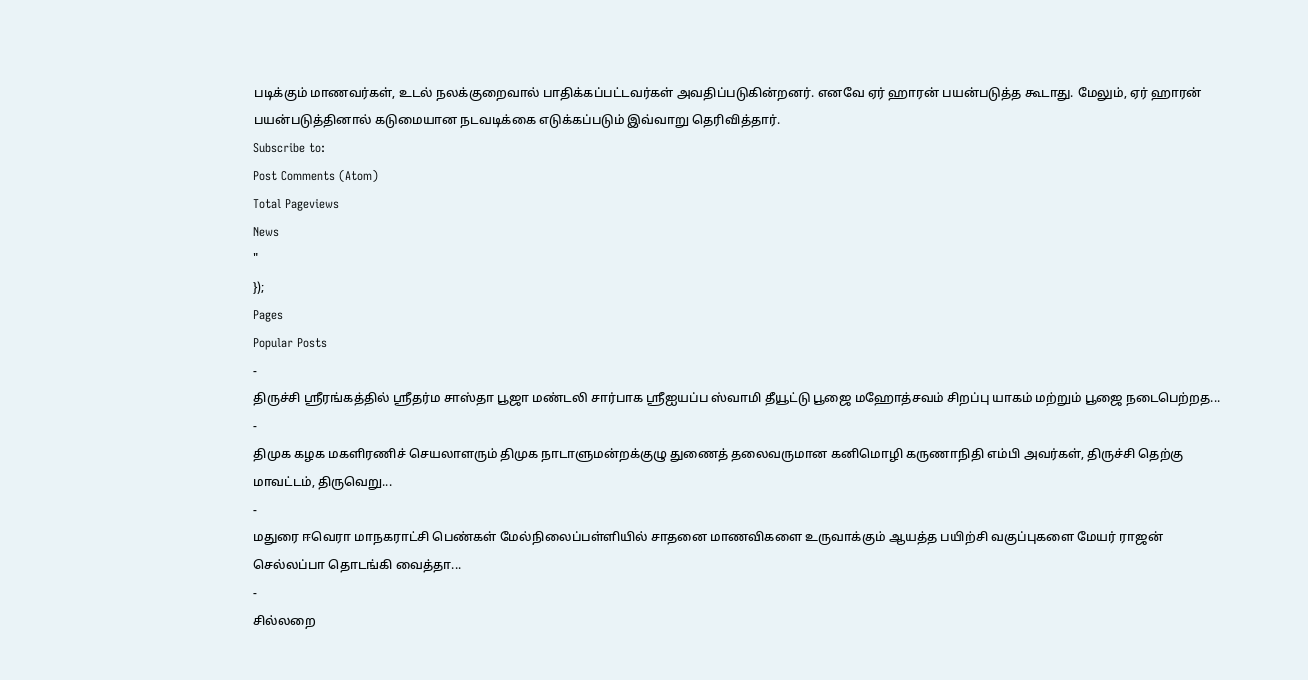படிக்கும் மாணவர்கள், உடல் நலக்குறைவால் பாதிக்கப்பட்டவர்கள் அவதிப்படுகின்றனர். எனவே ஏர் ஹாரன் பயன்படுத்த கூடாது. மேலும், ஏர் ஹாரன் பயன்படுத்தினால் கடுமையான நடவடிக்கை எடுக்கப்படும் இவ்வாறு தெரிவித்தார்.
Subscribe to:
Post Comments (Atom)
Total Pageviews
News
"
});
Pages
Popular Posts
-
திருச்சி ஸ்ரீரங்கத்தில் ஸ்ரீதர்ம சாஸ்தா பூஜா மண்டலி சார்பாக ஸ்ரீஐயப்ப ஸ்வாமி தீயூட்டு பூஜை மஹோத்சவம் சிறப்பு யாகம் மற்றும் பூஜை நடைபெற்றத...
-
திமுக கழக மகளிரணிச் செயலாளரும் திமுக நாடாளுமன்றக்குழு துணைத் தலைவருமான கனிமொழி கருணாநிதி எம்பி அவர்கள், திருச்சி தெற்கு மாவட்டம், திருவெறு...
-
மதுரை ஈவெரா மாநகராட்சி பெண்கள் மேல்நிலைப்பள்ளியில் சாதனை மாணவிகளை உருவாக்கும் ஆயத்த பயிற்சி வகுப்புகளை மேயர் ராஜன் செல்லப்பா தொடங்கி வைத்தா...
-
சில்லறை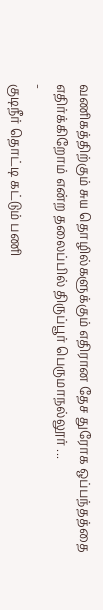வணிகத்திற்கும் சுய தொழில்களுக்கும் எதிரான தேச துரோக ஒப்பந்தத்தை எதிர்க்கிறோம் என்ற தலைப்பில் திருப்பூர் பெருமாநல்லூர் ...
-
குடிநீர் தொட்டி கட்டும் பணி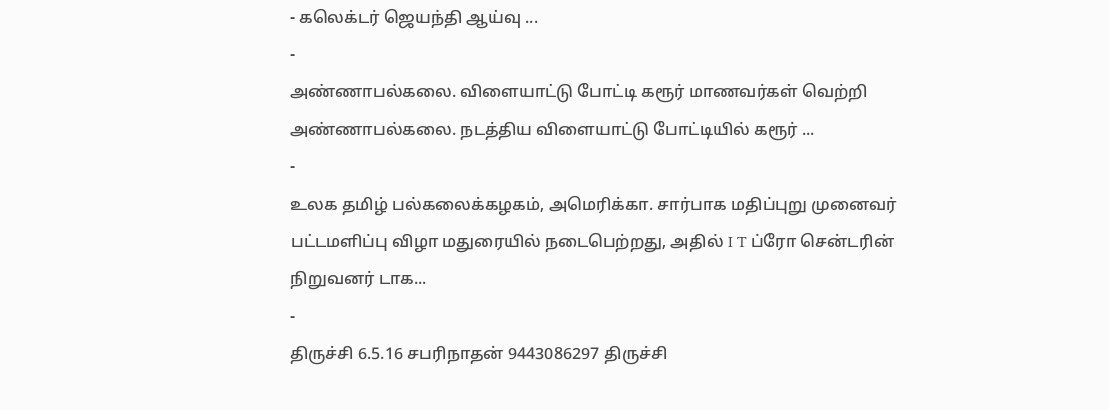- கலெக்டர் ஜெயந்தி ஆய்வு ...
-
அண்ணாபல்கலை. விளையாட்டு போட்டி கரூர் மாணவர்கள் வெற்றி அண்ணாபல்கலை. நடத்திய விளையாட்டு போட்டியில் கரூர் ...
-
உலக தமிழ் பல்கலைக்கழகம், அமெரிக்கா. சார்பாக மதிப்புறு முனைவர் பட்டமளிப்பு விழா மதுரையில் நடைபெற்றது, அதில் I T ப்ரோ சென்டரின் நிறுவனர் டாக...
-
திருச்சி 6.5.16 சபரிநாதன் 9443086297 திருச்சி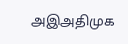அஇஅதிமுக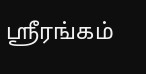ஸ்ரீரங்கம்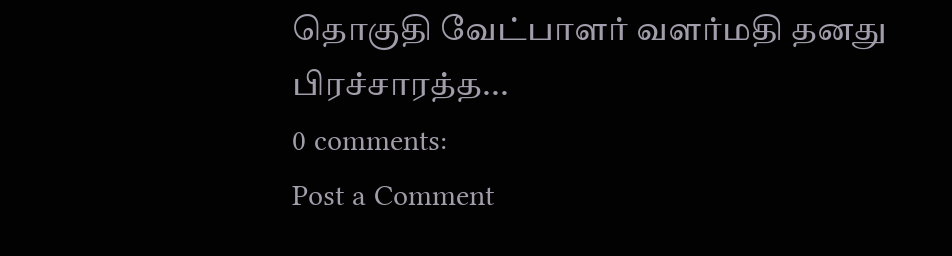தொகுதி வேட்பாளர் வளர்மதி தனது பிரச்சாரத்த...
0 comments:
Post a Comment